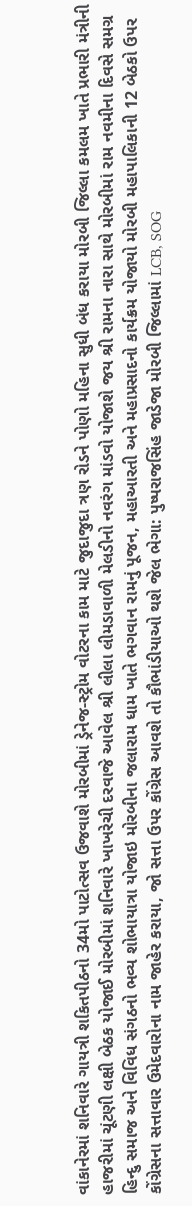વાંકાનેરમાં શનિવારે ગાયત્રી શકિતપીઠનો 34મો પાટોત્સવ ઉજવાશે મોરબીમાં ડ્રેનેજ-સ્ટ્રોમ વોટરના કામ માટે જુદાજુદા ત્રણ રોડને પોણો મહિના સુધી બંધ કરાયા મોરબી જિલ્લા કમલમ ખાતે પ્રભારી મંત્રીની હાજરીમાં ચૂંટણી લક્ષી બેઠક યોજાઈ મોરબીમાં શનિવારે ખાખરેચી દરવાજે આવેલ શ્રી લીલા લીમડાવાળી મેલડીનો નવરંગ માંડવો યોજાશે જય શ્રી રામના નારા સાથે મોરબીમાં રામ નવમીના દિવસે સમગ્ર હિન્દુ સમાજ અને વિવિધ સંગઠનો ભવ્ય શોભાયાત્રા યોજાઇ મોરબીના જલારામ ધામ ખાતે ભગવાન રામનું પૂજન, મહાઆરતી અને મહાપ્રસાદનો કાર્યક્રમ યોજાયો મોરબી મહાપાલિકાની 12 બેઠકો ઉપર કોંગ્રેસના સત્તાવાર ઉમેદવારોના નામ જાહેર કરાયા, જો સત્તા ઉપર કોંગ્રેસ આવશે તો કૌભાંડીયાઓ થશે જેલ ભેગા: પુષ્પરાજસિંહ જાડેજા મોરબી જિલ્લામાં LCB, SOG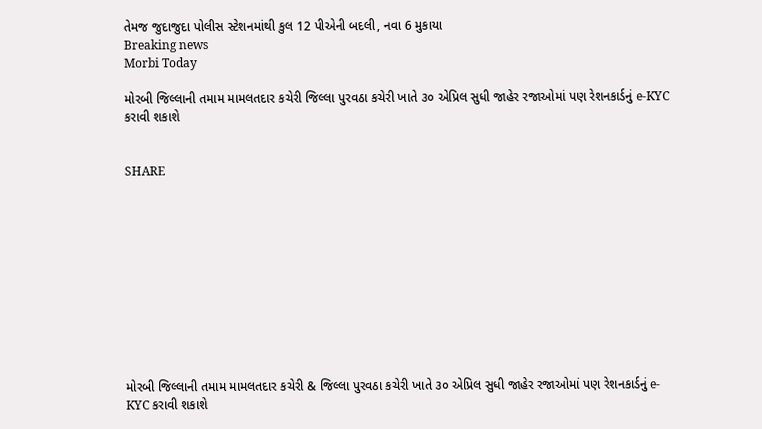તેમજ જુદાજુદા પોલીસ સ્ટેશનમાંથી કુલ 12 પીએની બદલી, નવા 6 મુકાયા
Breaking news
Morbi Today

મોરબી જિલ્લાની તમામ મામલતદાર કચેરી જિલ્લા પુરવઠા કચેરી ખાતે ૩૦ એપ્રિલ સુધી જાહેર રજાઓમાં પણ રેશનકાર્ડનું e-KYC કરાવી શકાશે


SHARE











મોરબી જિલ્લાની તમામ મામલતદાર કચેરી & જિલ્લા પુરવઠા કચેરી ખાતે ૩૦ એપ્રિલ સુધી જાહેર રજાઓમાં પણ રેશનકાર્ડનું e-KYC કરાવી શકાશે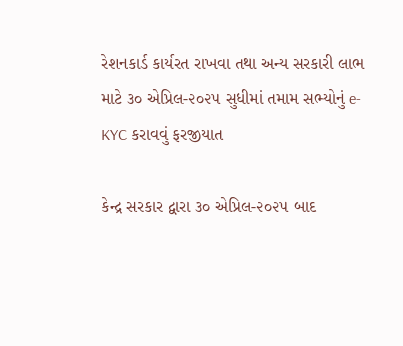રેશનકાર્ડ કાર્યરત રાખવા તથા અન્ય સરકારી લાભ માટે ૩૦ એપ્રિલ-૨૦૨૫ સુધીમાં તમામ સભ્યોનું e-KYC કરાવવું ફરજીયાત

કેન્દ્ર સરકાર દ્વારા ૩૦ એપ્રિલ-૨૦૨૫ બાદ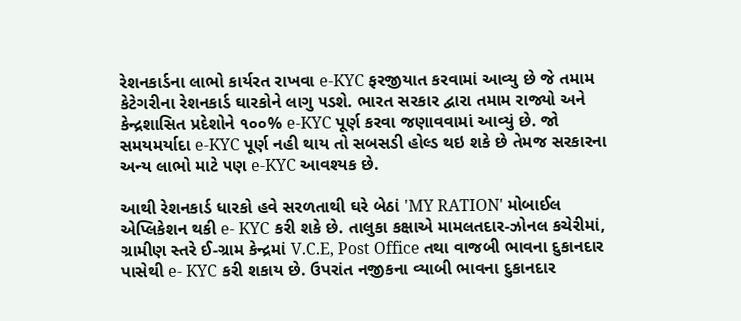રેશનકાર્ડના લાભો કાર્યરત રાખવા e-KYC ફરજીયાત કરવામાં આવ્યુ છે જે તમામ કેટેગરીના રેશનકાર્ડ ઘારકોને લાગુ ૫ડશે. ભારત સરકાર દ્વારા તમામ રાજ્યો અને કેન્દ્રશાસિત પ્રદેશોને ૧૦૦% e-KYC પૂર્ણ કરવા જણાવવામાં આવ્યું છે. જો સમયમર્યાદા e-KYC પૂર્ણ નહી થાય તો સબસડી હોલ્ડ થઇ શકે છે તેમજ સરકારના અન્ય લાભો માટે ૫ણ e-KYC આવશ્યક છે.

આથી રેશનકાર્ડ ધારકો હવે સરળતાથી ઘરે બેઠાં 'MY RATION' મોબાઈલ એપ્લિકેશન થકી e- KYC કરી શકે છે. તાલુકા કક્ષાએ મામલતદાર-ઝોનલ કચેરીમાં, ગ્રામીણ સ્તરે ઈ-ગ્રામ કેન્દ્રમાં V.C.E, Post Office તથા વાજબી ભાવના દુકાનદાર પાસેથી e- KYC કરી શકાય છે. ઉપરાંત નજીકના વ્યાબી ભાવના દુકાનદાર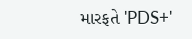મારફતે 'PDS+'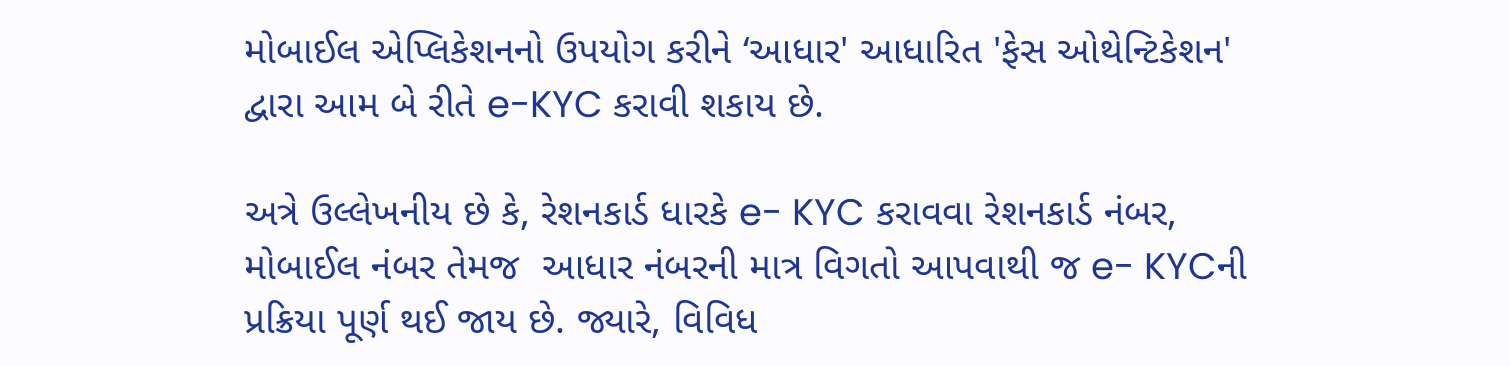મોબાઈલ એપ્લિકેશનનો ઉપયોગ કરીને ‘આધાર' આધારિત 'ફેસ ઓથેન્ટિકેશન' દ્વારા આમ બે રીતે e-KYC કરાવી શકાય છે.

અત્રે ઉલ્લેખનીય છે કે, રેશનકાર્ડ ધારકે e- KYC કરાવવા રેશનકાર્ડ નંબર, મોબાઈલ નંબર તેમજ  આધાર નંબરની માત્ર વિગતો આપવાથી જ e- KYCની પ્રક્રિયા પૂર્ણ થઈ જાય છે. જ્યારે, વિવિધ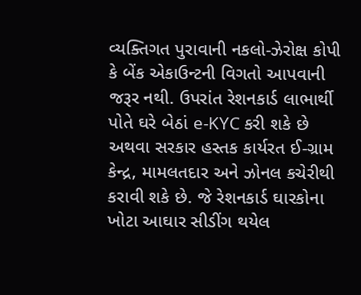વ્યક્તિગત પુરાવાની નકલો-ઝેરોક્ષ કોપી કે બેંક એકાઉન્ટની વિગતો આપવાની જરૂર નથી. ઉપરાંત રેશનકાર્ડ લાભાર્થી પોતે ઘરે બેઠાં e-KYC કરી શકે છે અથવા સરકાર હસ્તક કાર્યરત ઈ-ગ્રામ કેન્દ્ર, મામલતદાર અને ઝોનલ કચેરીથી કરાવી શકે છે. જે રેશનકાર્ડ ઘારકોના ખોટા આઘાર સીડીંગ થયેલ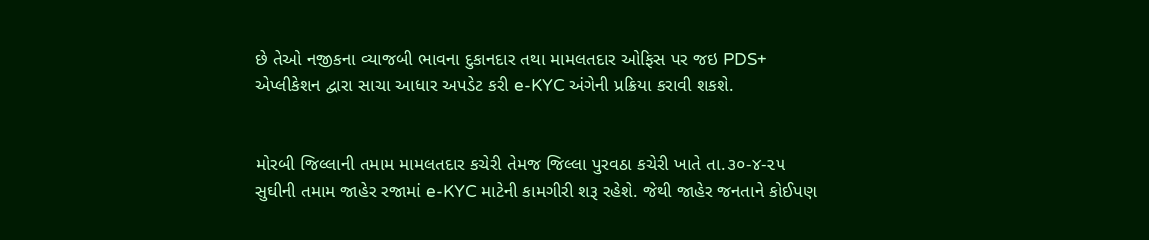છે તેઓ નજીકના વ્યાજબી ભાવના દુકાનદાર તથા મામલતદાર ઓફિસ પર જઇ PDS+ એપ્લીકેશન દ્વારા સાચા આધાર અપડેટ કરી e-KYC અંગેની પ્રક્રિયા કરાવી શકશે.


મોરબી જિલ્લાની તમામ મામલતદાર કચેરી તેમજ જિલ્લા પુરવઠા કચેરી ખાતે તા.૩૦-૪-૨૫ સુઘીની તમામ જાહેર રજામાં e-KYC માટેની કામગીરી શરૂ રહેશે. જેથી જાહેર જનતાને કોઈપણ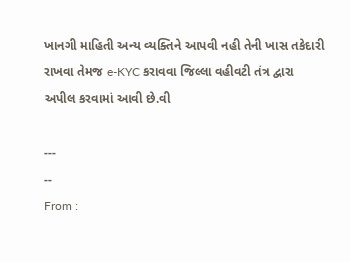ખાનગી માહિતી અન્ય વ્યક્તિને આપવી નહી તેની ખાસ તકેદારી રાખવા તેમજ e-KYC કરાવવા જિલ્લા વહીવટી તંત્ર દ્વારા અપીલ કરવામાં આવી છે.વી

---
--
From :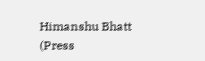Himanshu Bhatt (Press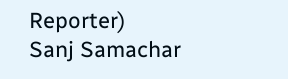Reporter)
Sanj Samachar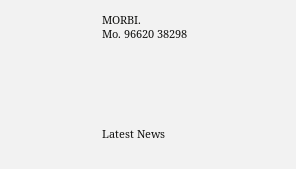MORBI.
Mo. 96620 38298






Latest News